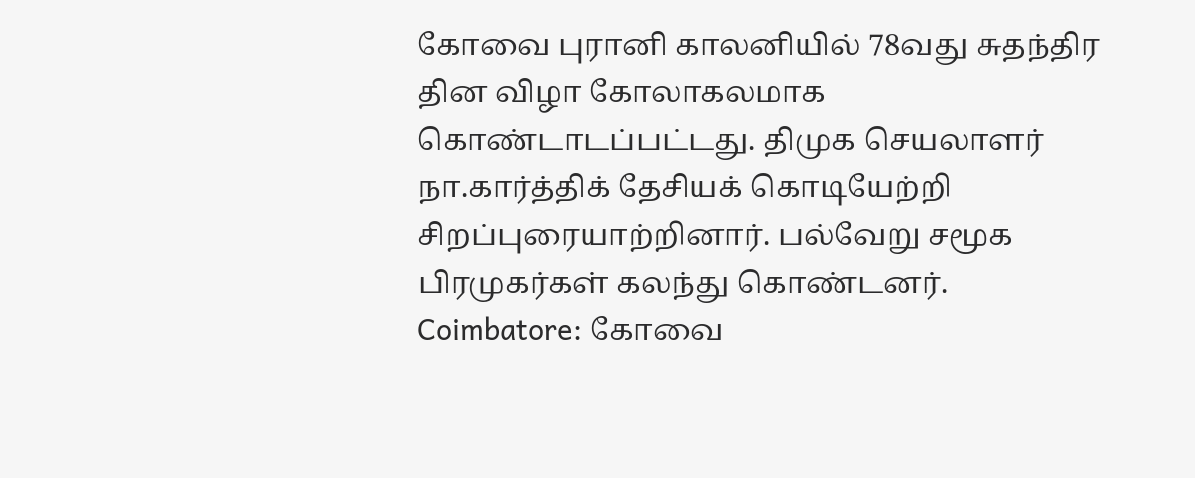கோவை புரானி காலனியில் 78வது சுதந்திர தின விழா கோலாகலமாக கொண்டாடப்பட்டது. திமுக செயலாளர் நா.கார்த்திக் தேசியக் கொடியேற்றி சிறப்புரையாற்றினார். பல்வேறு சமூக பிரமுகர்கள் கலந்து கொண்டனர்.
Coimbatore: கோவை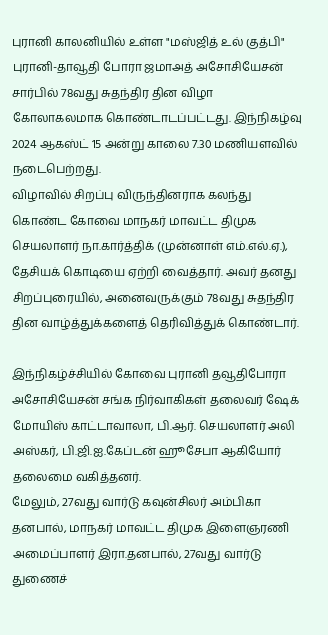புரானி காலனியில் உள்ள "மஸ்ஜித் உல் குத்பி" புரானி-தாவூதி போரா ஜமாஅத் அசோசியேசன் சார்பில் 78வது சுதந்திர தின விழா கோலாகலமாக கொண்டாடப்பட்டது. இந்நிகழ்வு 2024 ஆகஸ்ட் 15 அன்று காலை 7.30 மணியளவில் நடைபெற்றது.
விழாவில் சிறப்பு விருந்தினராக கலந்து கொண்ட கோவை மாநகர் மாவட்ட திமுக செயலாளர் நா.கார்த்திக் (முன்னாள் எம்.எல்.ஏ.), தேசியக் கொடியை ஏற்றி வைத்தார். அவர் தனது சிறப்புரையில், அனைவருக்கும் 78வது சுதந்திர தின வாழ்த்துக்களைத் தெரிவித்துக் கொண்டார்.

இந்நிகழ்ச்சியில் கோவை புரானி தவூதிபோரா அசோசியேசன் சங்க நிர்வாகிகள் தலைவர் ஷேக் மோயிஸ் காட்டாவாலா, பி.ஆர். செயலாளர் அலி அஸ்கர், பி.ஜி.ஐ.கேப்டன் ஹூசேபா ஆகியோர் தலைமை வகித்தனர்.
மேலும், 27வது வார்டு கவுன்சிலர் அம்பிகா தனபால், மாநகர் மாவட்ட திமுக இளைஞரணி அமைப்பாளர் இரா.தனபால், 27வது வார்டு துணைச்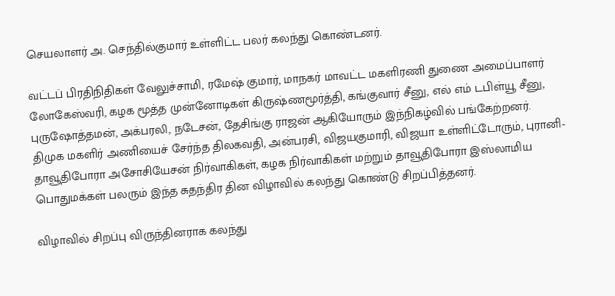செயலாளர் அ. செந்தில்குமார் உள்ளிட்ட பலர் கலந்து கொண்டனர்.

வட்டப் பிரதிநிதிகள் வேலுச்சாமி, ரமேஷ் குமார், மாநகர் மாவட்ட மகளிரணி துணை அமைப்பாளர் லோகேஸ்வரி, கழக மூத்த முன்னோடிகள் கிருஷ்ணமூர்த்தி, கங்குவார் சீனு, எல் எம் டபிள்யூ சீனு, புருஷோத்தமன், அக்பரலி, நடேசன், தேசிங்கு ராஜன் ஆகியோரும் இந்நிகழ்வில் பங்கேற்றனர்.
திமுக மகளிர் அணியைச் சேர்ந்த திலகவதி, அன்பரசி, விஜயகுமாரி, விஜயா உள்ளிட்டோரும், புரானி-தாவூதிபோரா அசோசியேசன் நிர்வாகிகள், கழக நிர்வாகிகள் மற்றும் தாவூதிபோரா இஸ்லாமிய பொதுமக்கள் பலரும் இந்த சுதந்திர தின விழாவில் கலந்து கொண்டு சிறப்பித்தனர்.

விழாவில் சிறப்பு விருந்தினராக கலந்து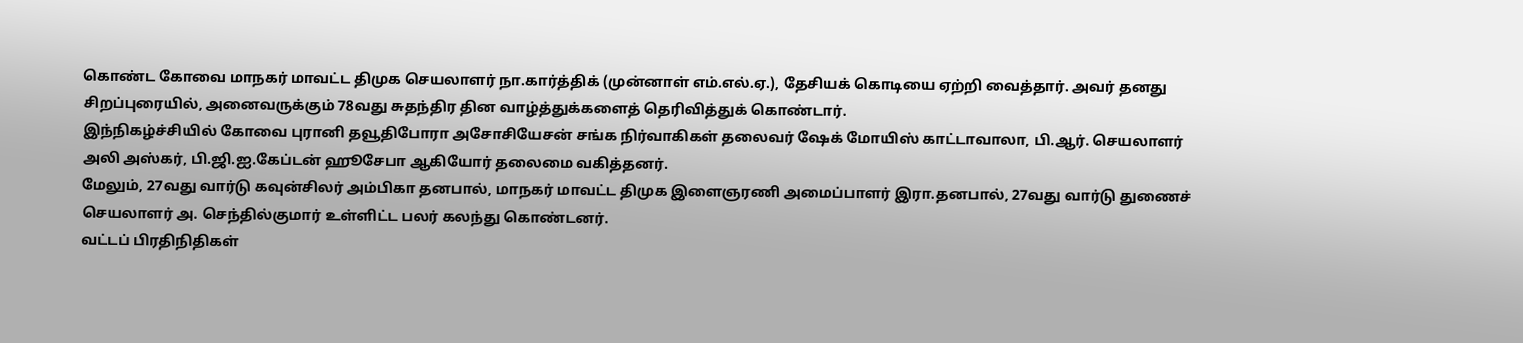கொண்ட கோவை மாநகர் மாவட்ட திமுக செயலாளர் நா.கார்த்திக் (முன்னாள் எம்.எல்.ஏ.), தேசியக் கொடியை ஏற்றி வைத்தார். அவர் தனது சிறப்புரையில், அனைவருக்கும் 78வது சுதந்திர தின வாழ்த்துக்களைத் தெரிவித்துக் கொண்டார்.
இந்நிகழ்ச்சியில் கோவை புரானி தவூதிபோரா அசோசியேசன் சங்க நிர்வாகிகள் தலைவர் ஷேக் மோயிஸ் காட்டாவாலா, பி.ஆர். செயலாளர் அலி அஸ்கர், பி.ஜி.ஐ.கேப்டன் ஹூசேபா ஆகியோர் தலைமை வகித்தனர்.
மேலும், 27வது வார்டு கவுன்சிலர் அம்பிகா தனபால், மாநகர் மாவட்ட திமுக இளைஞரணி அமைப்பாளர் இரா.தனபால், 27வது வார்டு துணைச் செயலாளர் அ. செந்தில்குமார் உள்ளிட்ட பலர் கலந்து கொண்டனர்.
வட்டப் பிரதிநிதிகள்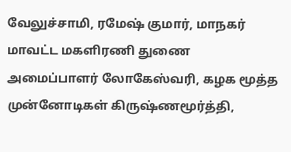வேலுச்சாமி, ரமேஷ் குமார், மாநகர் மாவட்ட மகளிரணி துணை அமைப்பாளர் லோகேஸ்வரி, கழக மூத்த முன்னோடிகள் கிருஷ்ணமூர்த்தி,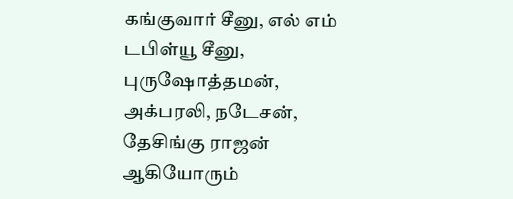கங்குவார் சீனு, எல் எம் டபிள்யூ சீனு, புருஷோத்தமன், அக்பரலி, நடேசன், தேசிங்கு ராஜன் ஆகியோரும்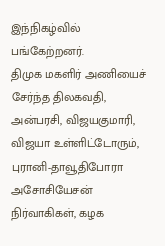இந்நிகழ்வில் பங்கேற்றனர்.
திமுக மகளிர் அணியைச் சேர்ந்த திலகவதி, அன்பரசி, விஜயகுமாரி, விஜயா உள்ளிட்டோரும், புரானி-தாவூதிபோரா அசோசியேசன் நிர்வாகிகள், கழக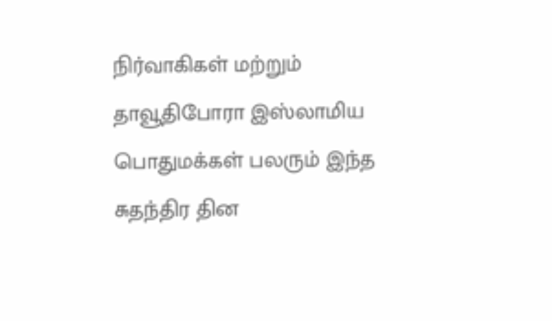நிர்வாகிகள் மற்றும் தாவூதிபோரா இஸ்லாமிய பொதுமக்கள் பலரும் இந்த சுதந்திர தின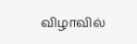விழாவில்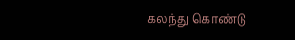கலந்து கொண்டு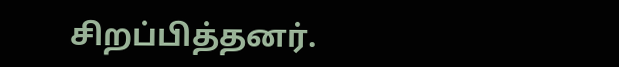சிறப்பித்தனர்.